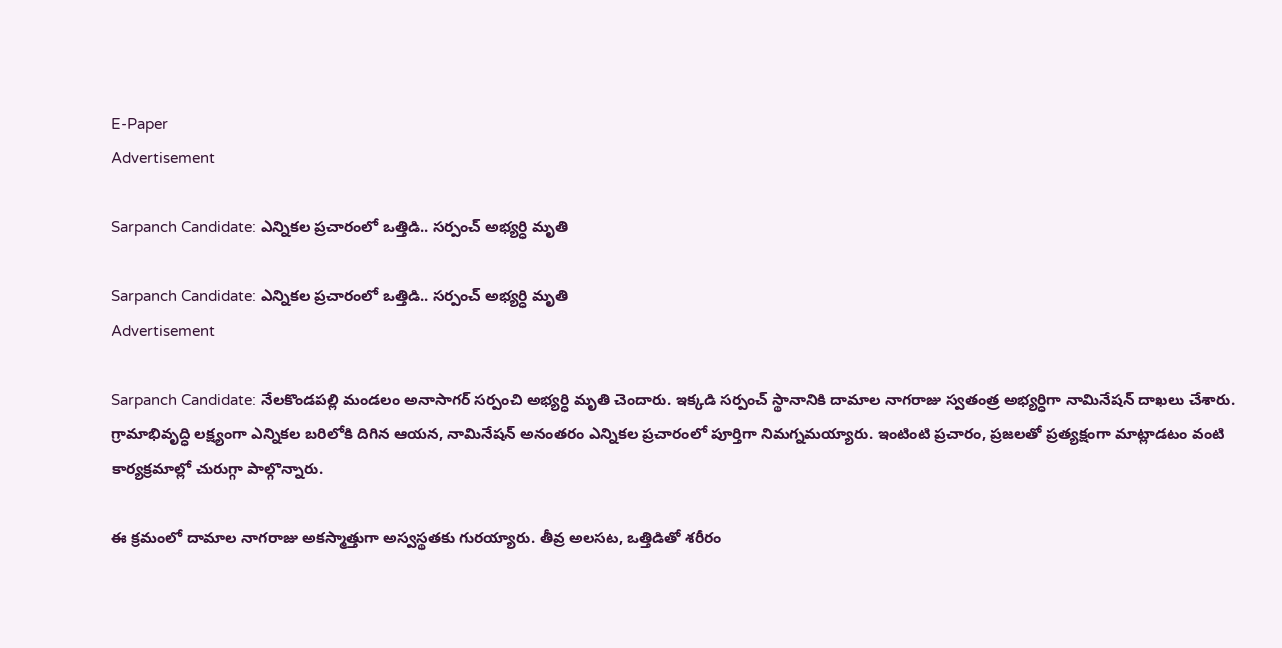E-Paper
Advertisement

Sarpanch Candidate: ఎన్నికల ప్రచారంలో ఒత్తిడి.. సర్పంచ్ అభ్యర్ధి మృతి

Sarpanch Candidate: ఎన్నికల ప్రచారంలో ఒత్తిడి.. సర్పంచ్ అభ్యర్ధి మృతి
Advertisement

Sarpanch Candidate: నేలకొండపల్లి మండలం అనాసాగర్ సర్పంచి అభ్యర్ధి మృతి చెందారు. ఇక్కడి సర్పంచ్ స్థానానికి దామాల నాగరాజు స్వతంత్ర అభ్యర్ధిగా నామినేషన్ దాఖలు చేశారు. గ్రామాభివృద్ధి లక్ష్యంగా ఎన్నికల బరిలోకి దిగిన ఆయన, నామినేషన్ అనంతరం ఎన్నికల ప్రచారంలో పూర్తిగా నిమగ్నమయ్యారు. ఇంటింటి ప్రచారం, ప్రజలతో ప్రత్యక్షంగా మాట్లాడటం వంటి కార్యక్రమాల్లో చురుగ్గా పాల్గొన్నారు.

ఈ క్రమంలో దామాల నాగరాజు అకస్మాత్తుగా అస్వస్థతకు గురయ్యారు. తీవ్ర అలసట, ఒత్తిడితో శరీరం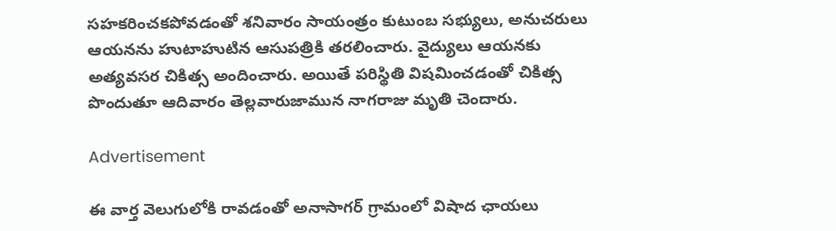సహకరించకపోవడంతో శనివారం సాయంత్రం కుటుంబ సభ్యులు, అనుచరులు ఆయనను హుటాహుటిన ఆసుపత్రికి తరలించారు. వైద్యులు ఆయనకు అత్యవసర చికిత్స అందించారు. అయితే పరిస్థితి విషమించడంతో చికిత్స పొందుతూ ఆదివారం తెల్లవారుజామున నాగరాజు మృతి చెందారు.

Advertisement

ఈ వార్త వెలుగులోకి రావడంతో అనాసాగర్ గ్రామంలో విషాద ఛాయలు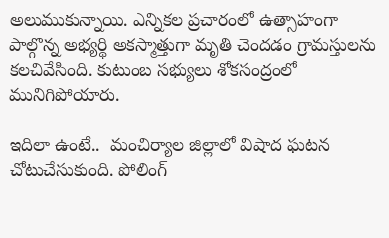అలుముకున్నాయి. ఎన్నికల ప్రచారంలో ఉత్సాహంగా పాల్గొన్న అభ్యర్థి అకస్మాత్తుగా మృతి చెందడం గ్రామస్తులను కలచివేసింది. కుటుంబ సభ్యులు శోకసంద్రంలో మునిగిపోయారు.

ఇదిలా ఉంటే..  మంచిర్యాల జిల్లాలో విషాద ఘటన చోటుచేసుకుంది. పోలింగ్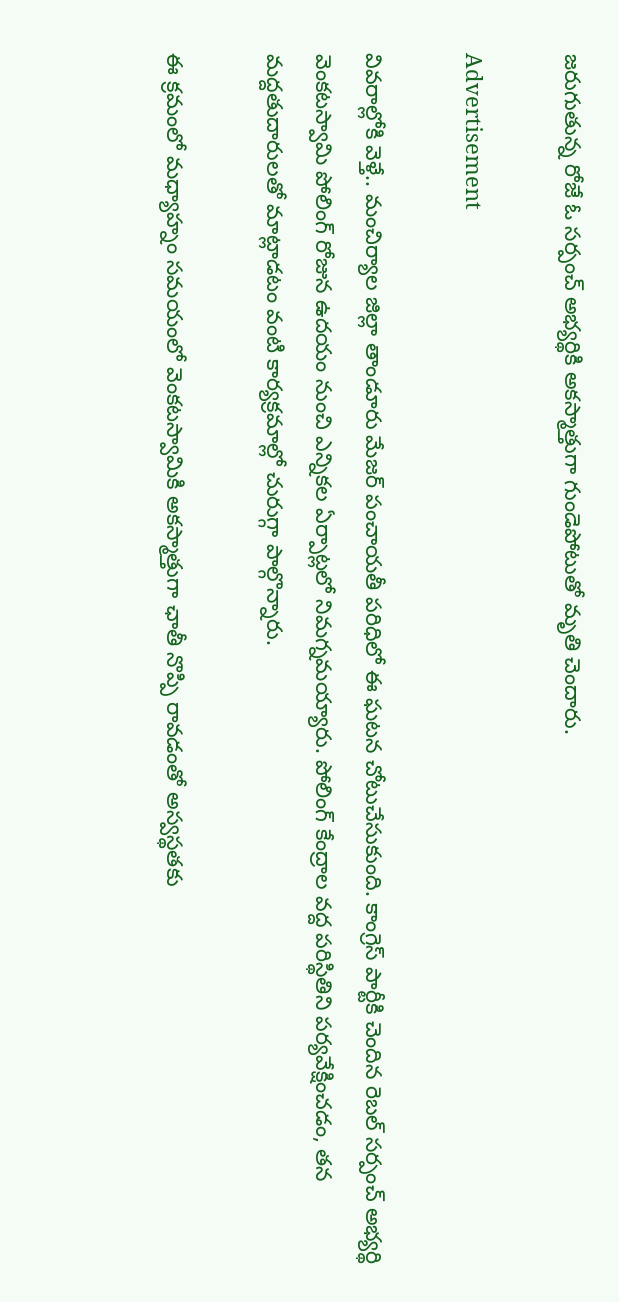జరుగుతున్న రోజే ఓ సర్పంచ్ అభ్యర్థికి అకస్మాత్తుగా గుండెపోటుతో మృతి చెందారు.

Advertisement

వివరాల్లోకి వెళ్తే.. మంచిర్యాల జిల్లా తాండూరు మేజర్ పంచాయతీ పరిధిలో ఈ ఘటన చోటుచేసుకుంది. కాంగ్రెస్ పార్టీకి చెందిన రెబల్ సర్పంచ్ అభ్యర్థి వెంకటస్వామి పోలింగ్ రోజున ఉదయం నుంచి ఎన్నికల ఏర్పాట్లలో నిమగ్నమయ్యారు. పోలింగ్ కేంద్రాల వద్ద పరిస్థితిని పర్యవేక్షించడం, తన మద్దతుదారులతో మాట్లాడటం వంటి కార్యక్రమాల్లో చురుగ్గా పాల్గొన్నారు.

ఈ క్రమంలో మధ్యాహ్నం సమయంలో వెంకటస్వామికి అకస్మాత్తుగా ఛాతీ నొప్పి రావడంతో అస్వస్థతకు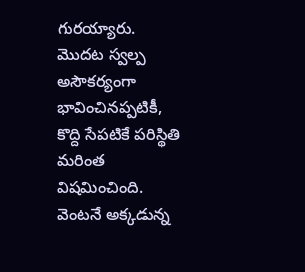గురయ్యారు. మొదట స్వల్ప అసౌకర్యంగా భావించినప్పటికీ, కొద్ది సేపటికే పరిస్థితి మరింత విషమించింది. వెంటనే అక్కడున్న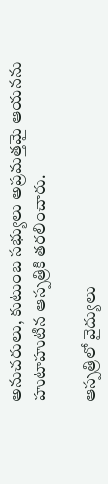అనుచరులు, కుటుంబ సభ్యులు అప్రమత్తమై ఆయనను హుటాహుటిన ఆస్పత్రికి తరలించారు.

ఆస్పత్రిలో వైద్యులు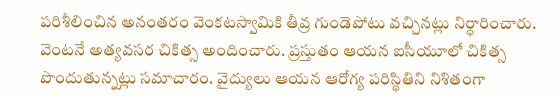పరిశీలించిన అనంతరం వెంకటస్వామికి తీవ్ర గుండెపోటు వచ్చినట్లు నిర్ధారించారు. వెంటనే అత్యవసర చికిత్స అందించారు. ప్రస్తుతం ఆయన ఐసీయూలో చికిత్స పొందుతున్నట్లు సమాచారం. వైద్యులు ఆయన ఆరోగ్య పరిస్థితిని నిశితంగా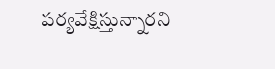పర్యవేక్షిస్తున్నారని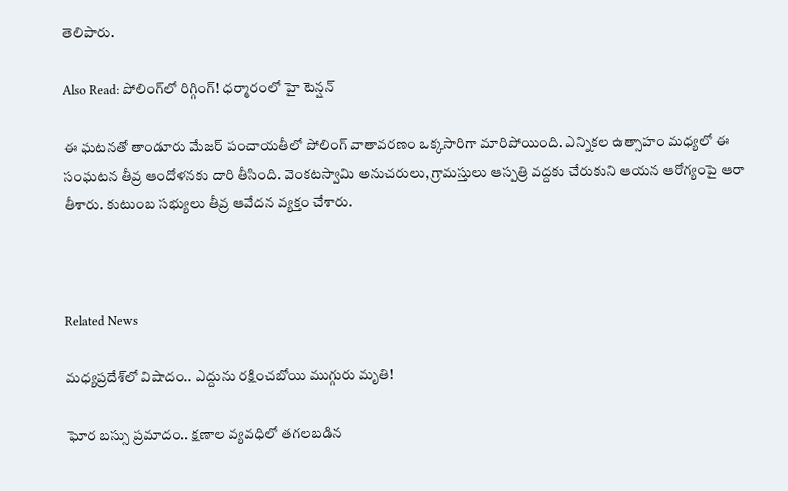తెలిపారు.

Also Read: పోలింగ్‌లో రిగ్గింగ్! ధర్మారంలో హై టెన్షన్

ఈ ఘటనతో తాండూరు మేజర్ పంచాయతీలో పోలింగ్ వాతావరణం ఒక్కసారిగా మారిపోయింది. ఎన్నికల ఉత్సాహం మధ్యలో ఈ సంఘటన తీవ్ర ఆందోళనకు దారి తీసింది. వెంకటస్వామి అనుచరులు, గ్రామస్తులు ఆస్పత్రి వద్దకు చేరుకుని ఆయన ఆరోగ్యంపై ఆరా తీశారు. కుటుంబ సభ్యులు తీవ్ర ఆవేదన వ్యక్తం చేశారు.



Related News

మధ్యప్రదేశ్‌లో విషాదం.. ఎద్దును రక్షించబోయి ముగ్గురు మృతి!

ఘోర బస్సు ప్రమాదం.. క్షణాల వ్యవధిలో తగలబడిన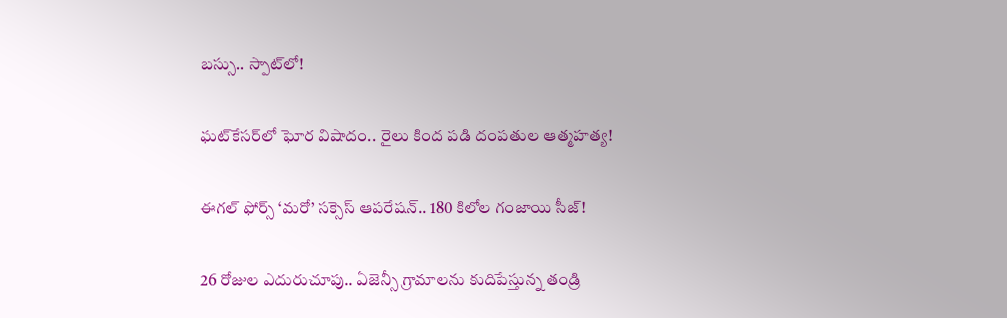బస్సు.. స్పాట్‌లో!

ఘట్‌కేసర్‌లో ఘోర విషాదం.. రైలు కింద పడి దంపతుల ఆత్మహత్య!

ఈగల్ ఫోర్స్ ‘మరో’ సక్సెస్ ఆపరేషన్.. 180 కిలోల గంజాయి సీజ్!

26 రోజుల ఎదురుచూపు.. ఏజెన్సీ గ్రామాలను కుదిపేస్తున్న తండ్రి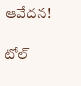ఆవేదన!

టోల్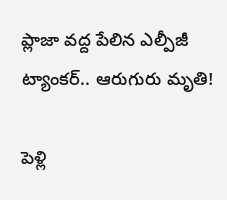ప్లాజా వద్ద పేలిన ఎల్పీజీ ట్యాంకర్.. ఆరుగురు మృతి!

పెళ్లి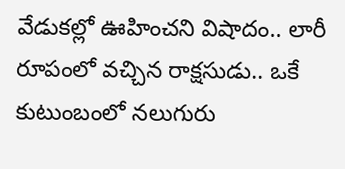వేడుకల్లో ఊహించని విషాదం.. లారీ రూపంలో వచ్చిన రాక్షసుడు.. ఒకే కుటుంబంలో నలుగురు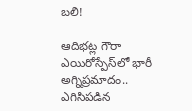బలి!

ఆదిభట్ల గౌరా ఎయిరోస్పేస్‌లో భారీ అగ్నిప్రమాదం.. ఎగిసిపడిన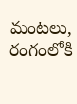మంటలు, రంగంలోకి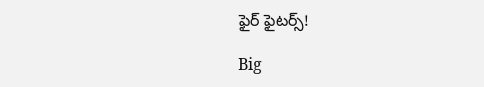ఫైర్ ఫైటర్స్!

Big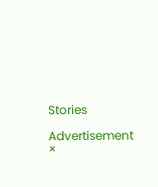Stories

Advertisement
×